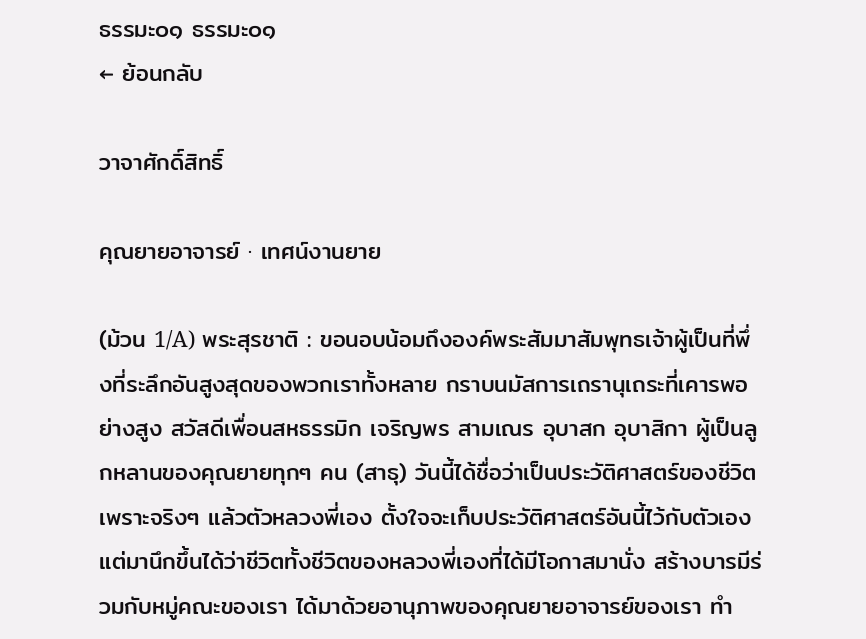ธรรมะ๐๑ ธรรมะ๐๑
← ย้อนกลับ

วาจาศักดิ์สิทธิ์

คุณยายอาจารย์ · เทศน์งานยาย

(ม้วน 1/A) พระสุรชาติ : ขอนอบน้อมถึงองค์พระสัมมาสัมพุทธเจ้าผู้เป็นที่พึ่งที่ระลึกอันสูงสุดของพวกเราทั้งหลาย กราบนมัสการเถรานุเถระที่เคารพอย่างสูง สวัสดีเพื่อนสหธรรมิก เจริญพร สามเณร อุบาสก อุบาสิกา ผู้เป็นลูกหลานของคุณยายทุกๆ คน (สาธุ) วันนี้ได้ชื่อว่าเป็นประวัติศาสตร์ของชีวิต เพราะจริงๆ แล้วตัวหลวงพี่เอง ตั้งใจจะเก็บประวัติศาสตร์อันนี้ไว้กับตัวเอง แต่มานึกขึ้นได้ว่าชีวิตทั้งชีวิตของหลวงพี่เองที่ได้มีโอกาสมานั่ง สร้างบารมีร่วมกับหมู่คณะของเรา ได้มาด้วยอานุภาพของคุณยายอาจารย์ของเรา ทำ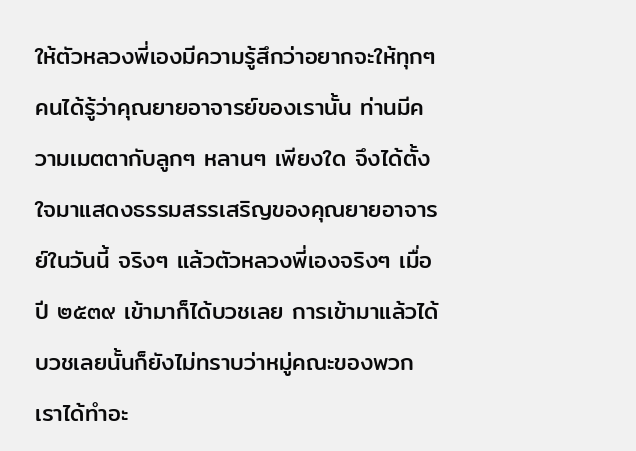ให้ตัวหลวงพี่เองมีความรู้สึกว่าอยากจะให้ทุกๆ คนได้รู้ว่าคุณยายอาจารย์ของเรานั้น ท่านมีความเมตตากับลูกๆ หลานๆ เพียงใด จึงได้ตั้งใจมาแสดงธรรมสรรเสริญของคุณยายอาจารย์ในวันนี้ จริงๆ แล้วตัวหลวงพี่เองจริงๆ เมื่อปี ๒๕๓๙ เข้ามาก็ได้บวชเลย การเข้ามาแล้วได้บวชเลยนั้นก็ยังไม่ทราบว่าหมู่คณะของพวกเราได้ทำอะ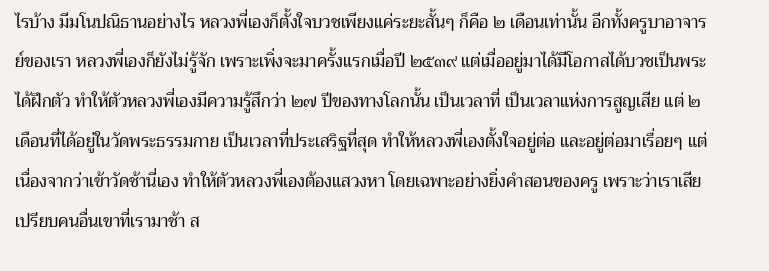ไรบ้าง มีมโนปณิธานอย่างไร หลวงพี่เองก็ตั้งใจบวชเพียงแค่ระยะสั้นๆ ก็คือ ๒ เดือนเท่านั้น อีกทั้งครูบาอาจารย์ของเรา หลวงพี่เองก็ยังไม่รู้จัก เพราะเพิ่งจะมาครั้งแรกเมื่อปี ๒๕๓๙ แต่เมื่ออยู่มาได้มีโอกาสได้บวชเป็นพระ ได้ฝึกตัว ทำให้ตัวหลวงพี่เองมีความรู้สึกว่า ๒๗ ปีของทางโลกนั้น เป็นเวลาที่ เป็นเวลาแห่งการสูญเสีย แต่ ๒ เดือนที่ได้อยู่ในวัดพระธรรมกาย เป็นเวลาที่ประเสริฐที่สุด ทำให้หลวงพี่เองตั้งใจอยู่ต่อ และอยู่ต่อมาเรื่อยๆ แต่เนื่องจากว่าเข้าวัดช้านี่เอง ทำให้ตัวหลวงพี่เองต้องแสวงหา โดยเฉพาะอย่างยิ่งคำสอนของครู เพราะว่าเราเสียเปรียบคนอื่นเขาที่เรามาช้า ส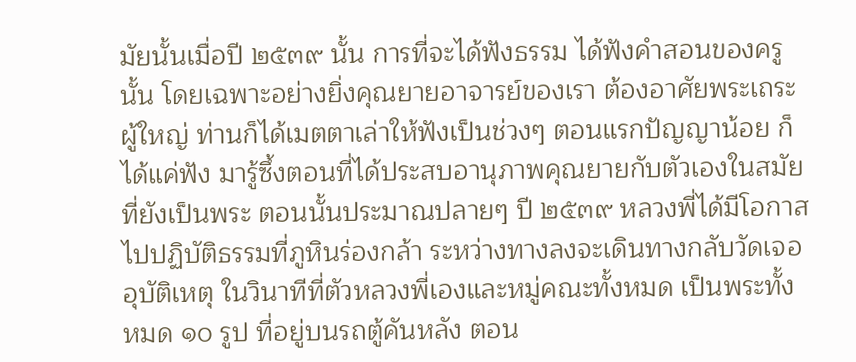มัยนั้นเมื่อปี ๒๕๓๙ นั้น การที่จะได้ฟังธรรม ได้ฟังคำสอนของครูนั้น โดยเฉพาะอย่างยิ่งคุณยายอาจารย์ของเรา ต้องอาศัยพระเถระผู้ใหญ่ ท่านก็ได้เมตตาเล่าให้ฟังเป็นช่วงๆ ตอนแรกปัญญาน้อย ก็ได้แค่ฟัง มารู้ซึ้งตอนที่ได้ประสบอานุภาพคุณยายกับตัวเองในสมัยที่ยังเป็นพระ ตอนนั้นประมาณปลายๆ ปี ๒๕๓๙ หลวงพี่ได้มีโอกาสไปปฏิบัติธรรมที่ภูหินร่องกล้า ระหว่างทางลงจะเดินทางกลับวัดเจออุบัติเหตุ ในวินาทีที่ตัวหลวงพี่เองและหมู่คณะทั้งหมด เป็นพระทั้งหมด ๑๐ รูป ที่อยู่บนรถตู้คันหลัง ตอน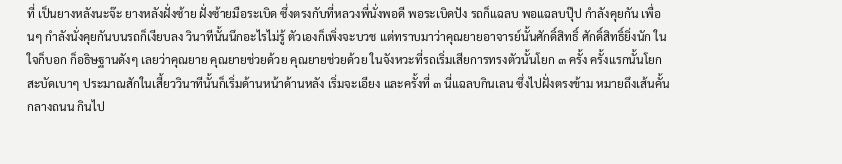ที่ เป็นยางหลังนะจ๊ะ ยางหลังฝั่งซ้าย ฝั่งซ้ายมือระเบิด ซึ่งตรงกับที่หลวงพี่นั่งพอดี พอระเบิดปัง รถก็แฉลบ พอแฉลบปุ๊ป กำลังคุยกัน เพื่อนๆ กำลังนั่งคุยกันบนรถก็เงียบลง วินาทีนั้นนึกอะไรไม่รู้ ตัวเองก็เพิ่งจะบวช แต่ทราบมาว่าคุณยายอาจารย์นั้นศักดิ์สิทธิ์ ศักดิ์สิทธิ์ยิ่งนัก ในใจก็บอก ก็อธิษฐานดังๆ เลยว่าคุณยาย คุณยายช่วยด้วย คุณยายช่วยด้วย ในจังหวะที่รถเริ่มเสียการทรงตัวนั้นโยก ๓ ครั้ง ครั้งแรกนั้นโยกสะบัดเบาๆ ประมาณสักในเสี้ยววินาทีนั้นก็เริ่มด้านหน้าด้านหลัง เริ่มจะเอียง และครั้งที่ ๓ นี่แฉลบกินเลน ซึ่งไปฝั่งตรงข้าม หมายถึงเส้นคั้นกลางถนน กินไป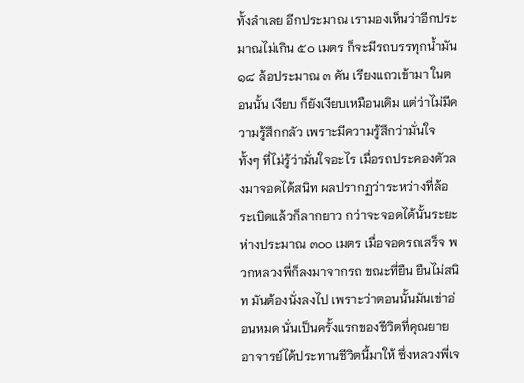ทั้งลำเลย อีกประมาณ เรามองเห็นว่าอีกประมาณไม่เกิน ๕๐ เมตร ก็จะมีรถบรรทุกน้ำมัน ๑๘ ล้อประมาณ ๓ คัน เรียงแถวเข้ามา ในตอนนั้น เงียบ ก็ยังเงียบเหมือนเดิม แต่ว่าไม่มีความรู้สึกกลัว เพราะมีความรู้สึกว่ามั่นใจ ทั้งๆ ที่ไม่รู้ว่ามั่นใจอะไร เมื่อรถประคองตัวลงมาจอดได้สนิท ผลปรากฏว่าระหว่างที่ล้อระเบิดแล้วก็ลากยาว กว่าจะจอดได้นั้นระยะห่างประมาณ ๓๐๐ เมตร เมื่อจอดรถเสร็จ พวกหลวงพี่ก็ลงมาจากรถ ขณะที่ยืน ยืนไม่สนิท มันต้องนั่งลงไป เพราะว่าตอนนั้นมันเข่าอ่อนหมด นั่นเป็นครั้งแรกของชีวิตที่คุณยายอาจารย์ได้ประทานชีวิตนี้มาให้ ซึ่งหลวงพี่เจ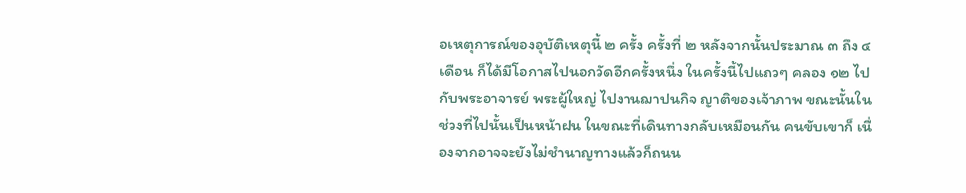อเหตุการณ์ของอุบัติเหตุนี้ ๒ ครั้ง ครั้งที่ ๒ หลังจากนั้นประมาณ ๓ ถึง ๔ เดือน ก็ได้มีโอกาสไปนอกวัดอีกครั้งหนึ่ง ในครั้งนี้ไปแถวๆ คลอง ๑๒ ไปกับพระอาจารย์ พระผู้ใหญ่ ไปงานฌาปนกิจ ญาติของเจ้าภาพ ขณะนั้นในช่วงที่ไปนั้นเป็นหน้าฝน ในขณะที่เดินทางกลับเหมือนกัน คนขับเขาก็ เนื่องจากอาจจะยังไม่ชำนาญทางแล้วก็ถนน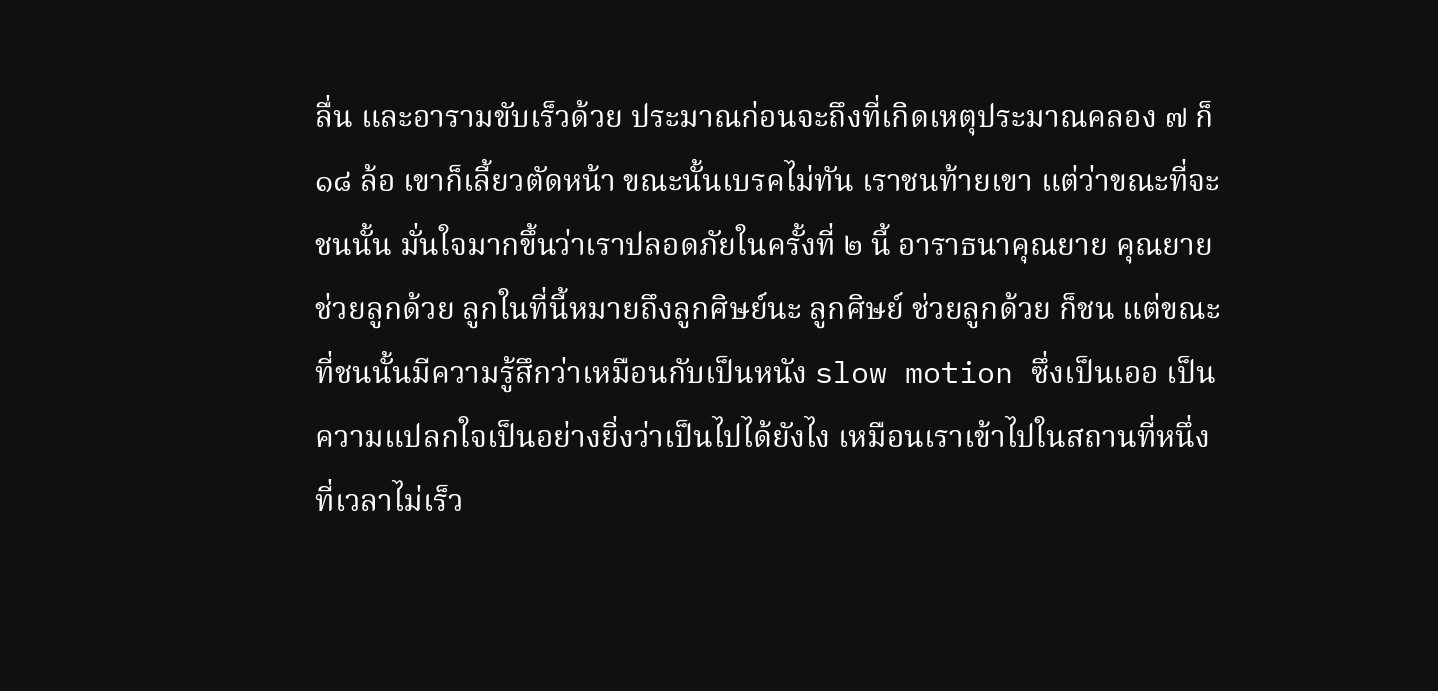ลื่น และอารามขับเร็วด้วย ประมาณก่อนจะถึงที่เกิดเหตุประมาณคลอง ๗ ก็ ๑๘ ล้อ เขาก็เลี้ยวตัดหน้า ขณะนั้นเบรคไม่ทัน เราชนท้ายเขา แต่ว่าขณะที่จะชนนั้น มั่นใจมากขึ้นว่าเราปลอดภัยในครั้งที่ ๒ นี้ อาราธนาคุณยาย คุณยายช่วยลูกด้วย ลูกในที่นี้หมายถึงลูกศิษย์นะ ลูกศิษย์ ช่วยลูกด้วย ก็ชน แต่ขณะที่ชนนั้นมีความรู้สึกว่าเหมือนกับเป็นหนัง slow motion ซึ่งเป็นเออ เป็นความแปลกใจเป็นอย่างยิ่งว่าเป็นไปได้ยังไง เหมือนเราเข้าไปในสถานที่หนึ่ง ที่เวลาไม่เร็ว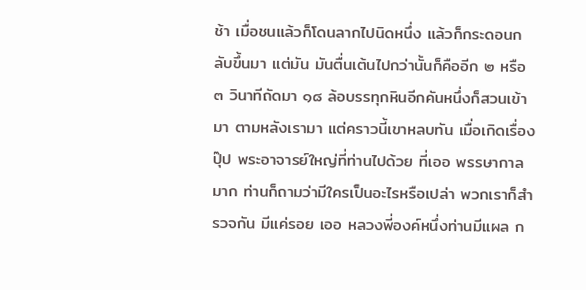ช้า เมื่อชนแล้วก็โดนลากไปนิดหนึ่ง แล้วก็กระดอนกลับขึ้นมา แต่มัน มันตื่นเต้นไปกว่านั้นก็คืออีก ๒ หรือ ๓ วินาทีถัดมา ๑๘ ล้อบรรทุกหินอีกคันหนึ่งก็สวนเข้ามา ตามหลังเรามา แต่คราวนี้เขาหลบทัน เมื่อเกิดเรื่องปุ๊ป พระอาจารย์ใหญ่ที่ท่านไปด้วย ที่เออ พรรษากาลมาก ท่านก็ถามว่ามีใครเป็นอะไรหรือเปล่า พวกเราก็สำรวจกัน มีแค่รอย เออ หลวงพี่องค์หนึ่งท่านมีแผล ก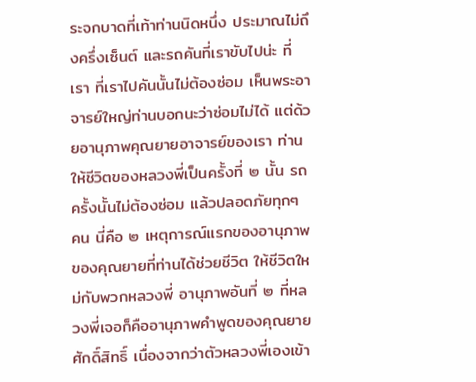ระจกบาดที่เท้าท่านนิดหนึ่ง ประมาณไม่ถึงครึ่งเซ็นต์ และรถคันที่เราขับไปน่ะ ที่เรา ที่เราไปคันนั้นไม่ต้องซ่อม เห็นพระอาจารย์ใหญ่ท่านบอกนะว่าซ่อมไม่ได้ แต่ด้วยอานุภาพคุณยายอาจารย์ของเรา ท่านให้ชีวิตของหลวงพี่เป็นครั้งที่ ๒ นั้น รถครั้งนั้นไม่ต้องซ่อม แล้วปลอดภัยทุกๆ คน นี่คือ ๒ เหตุการณ์แรกของอานุภาพของคุณยายที่ท่านได้ช่วยชีวิต ให้ชีวิตใหม่กับพวกหลวงพี่ อานุภาพอันที่ ๒ ที่หลวงพี่เจอก็คืออานุภาพคำพูดของคุณยายศักดิ์สิทธิ์ เนื่องจากว่าตัวหลวงพี่เองเข้า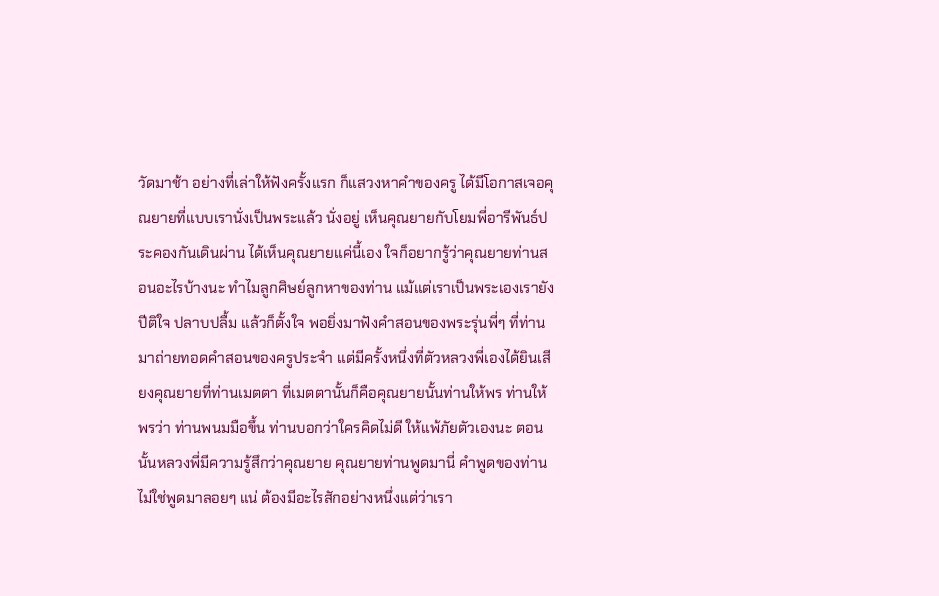วัดมาช้า อย่างที่เล่าให้ฟังครั้งแรก ก็แสวงหาคำของครู ได้มีโอกาสเจอคุณยายที่แบบเรานั่งเป็นพระแล้ว นั่งอยู่ เห็นคุณยายกับโยมพี่อารีพันธ์ประคองกันเดินผ่าน ได้เห็นคุณยายแค่นี้เอง ใจก็อยากรู้ว่าคุณยายท่านสอนอะไรบ้างนะ ทำไมลูกศิษย์ลูกหาของท่าน แม้แต่เราเป็นพระเองเรายังปีติใจ ปลาบปลื้ม แล้วก็ตั้งใจ พอยิ่งมาฟังคำสอนของพระรุ่นพี่ๆ ที่ท่านมาถ่ายทอดคำสอนของครูประจำ แต่มีครั้งหนึ่งที่ตัวหลวงพี่เองได้ยินเสียงคุณยายที่ท่านเมตตา ที่เมตตานั้นก็คือคุณยายนั้นท่านให้พร ท่านให้พรว่า ท่านพนมมือขึ้น ท่านบอกว่าใครคิดไม่ดี ให้แพ้ภัยตัวเองนะ ตอนนั้นหลวงพี่มีความรู้สึกว่าคุณยาย คุณยายท่านพูดมานี่ คำพูดของท่านไม่ใช่พูดมาลอยๆ แน่ ต้องมีอะไรสักอย่างหนึ่งแต่ว่าเรา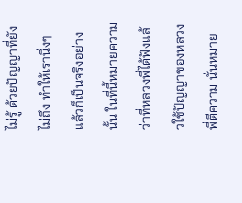ไม่รู้ ด้วยปัญญาที่ยังไม่ถึง ทำให้เรานิ่งๆ แล้วก็เป็นจริงอย่างนั้น ในที่นี้หมายความว่าที่หลวงพี่ได้ฟังแล้วใช้ปัญญาของหลวงพี่ตีความ นั่นหมาย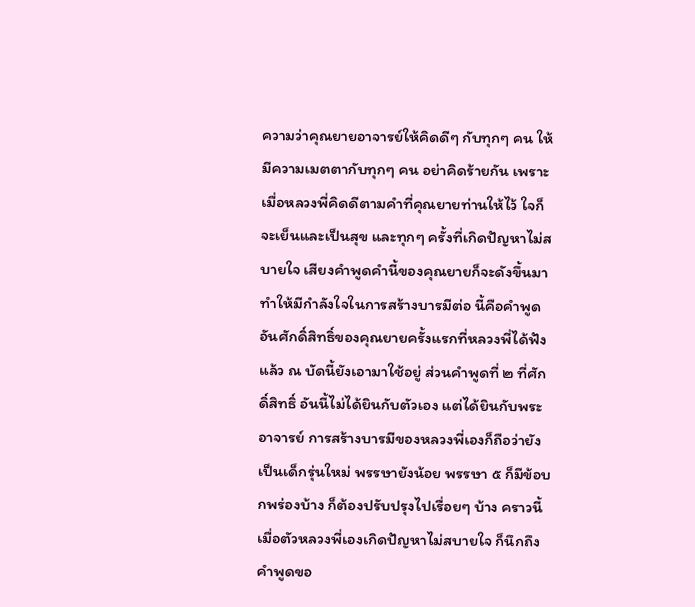ความว่าคุณยายอาจารย์ให้คิดดีๆ กับทุกๆ คน ให้มีความเมตตากับทุกๆ คน อย่าคิดร้ายกัน เพราะเมื่อหลวงพี่คิดดีตามคำที่คุณยายท่านให้ไว้ ใจก็จะเย็นและเป็นสุข และทุกๆ ครั้งที่เกิดปัญหาไม่สบายใจ เสียงคำพูดคำนี้ของคุณยายก็จะดังขึ้นมา ทำให้มีกำลังใจในการสร้างบารมีต่อ นี้คือคำพูดอันศักดิ์สิทธิ์ของคุณยายครั้งแรกที่หลวงพี่ได้ฟังแล้ว ณ บัดนี้ยังเอามาใช้อยู่ ส่วนคำพูดที่ ๒ ที่ศักดิ์สิทธิ์ อันนี้ไม่ได้ยินกับตัวเอง แต่ได้ยินกับพระอาจารย์ การสร้างบารมีของหลวงพี่เองก็ถือว่ายังเป็นเด็กรุ่นใหม่ พรรษายังน้อย พรรษา ๕ ก็มีข้อบกพร่องบ้าง ก็ต้องปรับปรุงไปเรื่อยๆ บ้าง คราวนี้เมื่อตัวหลวงพี่เองเกิดปัญหาไม่สบายใจ ก็นึกถึงคำพูดขอ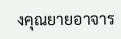งคุณยายอาจาร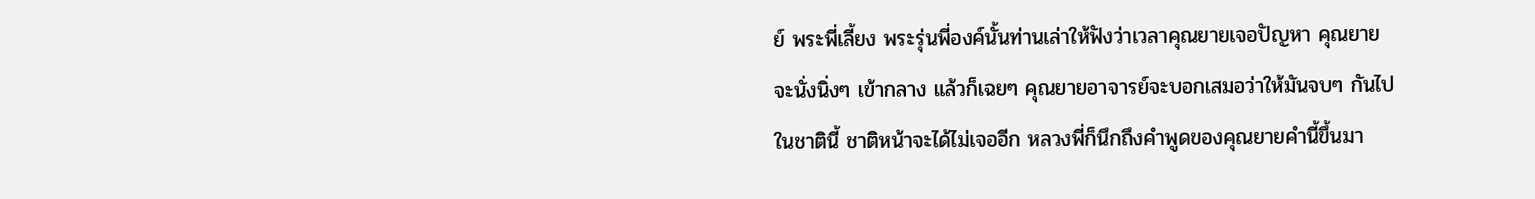ย์ พระพี่เลี้ยง พระรุ่นพี่องค์นั้นท่านเล่าให้ฟังว่าเวลาคุณยายเจอปัญหา คุณยายจะนั่งนิ่งๆ เข้ากลาง แล้วก็เฉยๆ คุณยายอาจารย์จะบอกเสมอว่าให้มันจบๆ กันไปในชาตินี้ ชาติหน้าจะได้ไม่เจออีก หลวงพี่ก็นึกถึงคำพูดของคุณยายคำนี้ขึ้นมา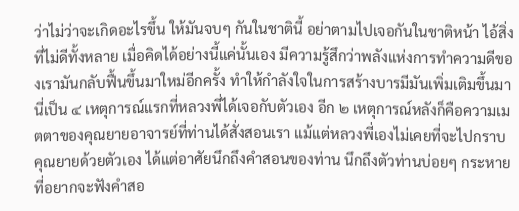ว่าไม่ว่าจะเกิดอะไรขึ้น ให้มันจบๆ กันในชาตินี้ อย่าตามไปเจอกันในชาติหน้า ไอ้สิ่งที่ไม่ดีทั้งหลาย เมื่อคิดได้อย่างนี้แค่นั้นเอง มีความรู้สึกว่าพลังแห่งการทำความดีของเรามันกลับฟื้นขึ้นมาใหม่อีกครั้ง ทำให้กำลังใจในการสร้างบารมีมันเพิ่มเติมขึ้นมา นี่เป็น ๔ เหตุการณ์แรกที่หลวงพี่ได้เจอกับตัวเอง อีก ๒ เหตุการณ์หลังก็คือความเมตตาของคุณยายอาจารย์ที่ท่านได้สั่งสอนเรา แม้แต่หลวงพี่เองไม่เคยที่จะไปกราบคุณยายด้วยตัวเอง ได้แต่อาศัยนึกถึงคำสอนของท่าน นึกถึงตัวท่านบ่อยๆ กระหายที่อยากจะฟังคำสอ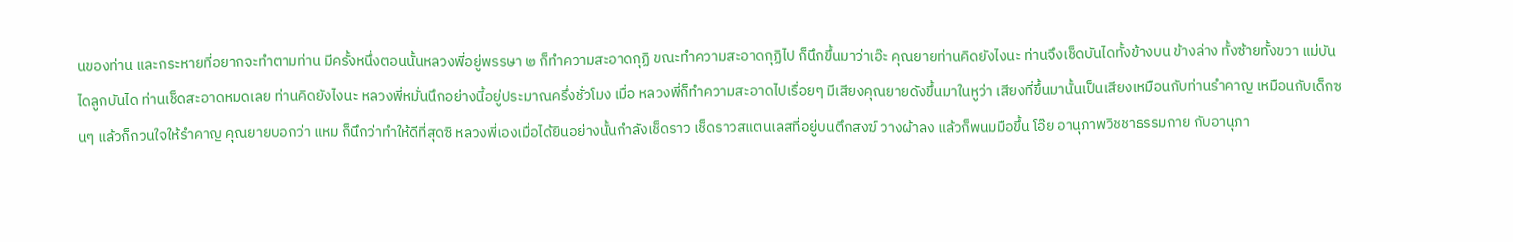นของท่าน และกระหายที่อยากจะทำตามท่าน มีครั้งหนึ่งตอนนั้นหลวงพี่อยู่พรรษา ๒ ก็ทำความสะอาดกุฏิ ขณะทำความสะอาดกุฏิไป ก็นึกขึ้นมาว่าเอ๊ะ คุณยายท่านคิดยังไงนะ ท่านจึงเช็ดบันไดทั้งข้างบน ข้างล่าง ทั้งซ้ายทั้งขวา แม่บันไดลูกบันได ท่านเช็ดสะอาดหมดเลย ท่านคิดยังไงนะ หลวงพี่หมั่นนึกอย่างนี้อยู่ประมาณครึ่งชั่วโมง เมื่อ หลวงพี่ก็ทำความสะอาดไปเรื่อยๆ มีเสียงคุณยายดังขึ้นมาในหูว่า เสียงที่ขึ้นมานั้นเป็นเสียงเหมือนกับท่านรำคาญ เหมือนกับเด็กซนๆ แล้วก็กวนใจให้รำคาญ คุณยายบอกว่า แหม ก็นึกว่าทำให้ดีที่สุดซิ หลวงพี่เองเมื่อได้ยินอย่างนั้นกำลังเช็ดราว เช็ดราวสแตนเลสที่อยู่บนตึกสงฆ์ วางผ้าลง แล้วก็พนมมือขึ้น โอ๊ย อานุภาพวิชชาธรรมกาย กับอานุภา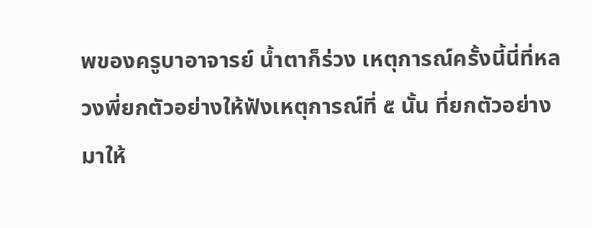พของครูบาอาจารย์ น้ำตาก็ร่วง เหตุการณ์ครั้งนี้นี่ที่หลวงพี่ยกตัวอย่างให้ฟังเหตุการณ์ที่ ๕ นั้น ที่ยกตัวอย่างมาให้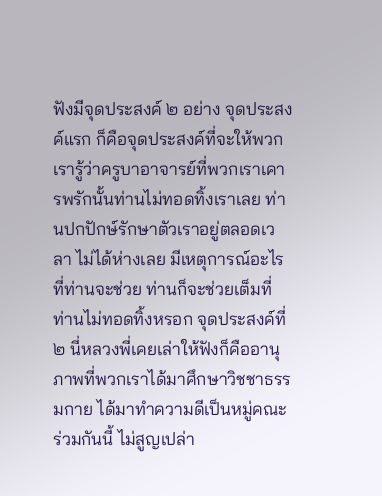ฟังมีจุดประสงค์ ๒ อย่าง จุดประสงค์แรก ก็คือจุดประสงค์ที่จะให้พวกเรารู้ว่าครูบาอาจารย์ที่พวกเราเคารพรักนั้นท่านไม่ทอดทิ้งเราเลย ท่านปกปักษ์รักษาตัวเราอยู่ตลอดเวลา ไม่ได้ห่างเลย มีเหตุการณ์อะไรที่ท่านจะช่วย ท่านก็จะช่วยเต็มที่ ท่านไม่ทอดทิ้งหรอก จุดประสงค์ที่ ๒ นี่หลวงพี่เคยเล่าให้ฟังก็คืออานุภาพที่พวกเราได้มาศึกษาวิชชาธรรมกาย ได้มาทำความดีเป็นหมู่คณะร่วมกันนี้ ไม่สูญเปล่า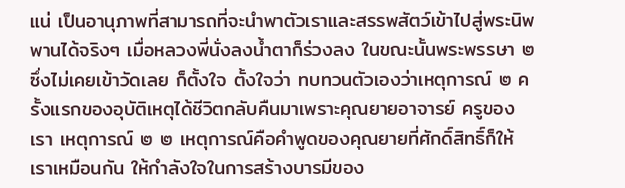แน่ เป็นอานุภาพที่สามารถที่จะนำพาตัวเราและสรรพสัตว์เข้าไปสู่พระนิพพานได้จริงๆ เมื่อหลวงพี่นั่งลงน้ำตาก็ร่วงลง ในขณะนั้นพระพรรษา ๒ ซึ่งไม่เคยเข้าวัดเลย ก็ตั้งใจ ตั้งใจว่า ทบทวนตัวเองว่าเหตุการณ์ ๒ ครั้งแรกของอุบัติเหตุได้ชีวิตกลับคืนมาเพราะคุณยายอาจารย์ ครูของเรา เหตุการณ์ ๒ ๒ เหตุการณ์คือคำพูดของคุณยายที่ศักดิ์สิทธิ์ก็ให้เราเหมือนกัน ให้กำลังใจในการสร้างบารมีของ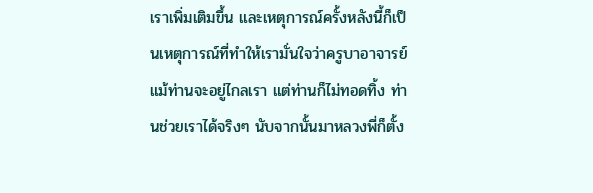เราเพิ่มเติมขึ้น และเหตุการณ์ครั้งหลังนี้ก็เป็นเหตุการณ์ที่ทำให้เรามั่นใจว่าครูบาอาจารย์ แม้ท่านจะอยู่ไกลเรา แต่ท่านก็ไม่ทอดทิ้ง ท่านช่วยเราได้จริงๆ นับจากนั้นมาหลวงพี่ก็ตั้ง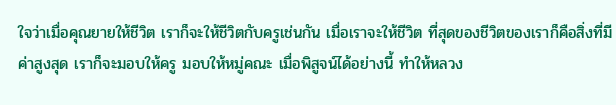ใจว่าเมื่อคุณยายให้ชีวิต เราก็จะให้ชีวิตกับครูเช่นกัน เมื่อเราจะให้ชีวิต ที่สุดของชีวิตของเราก็คือสิ่งที่มีค่าสูงสุด เราก็จะมอบให้ครู มอบให้หมู่คณะ เมื่อพิสูจน์ได้อย่างนี้ ทำให้หลวง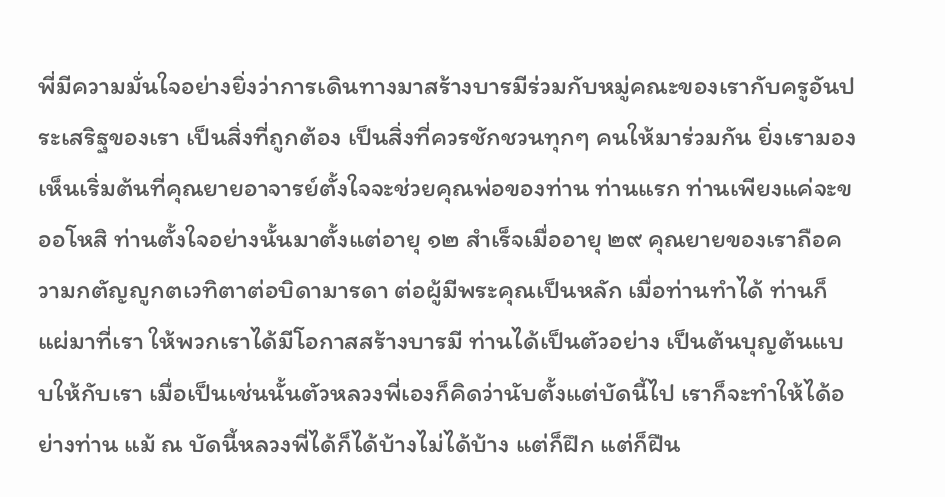พี่มีความมั่นใจอย่างยิ่งว่าการเดินทางมาสร้างบารมีร่วมกับหมู่คณะของเรากับครูอันประเสริฐของเรา เป็นสิ่งที่ถูกต้อง เป็นสิ่งที่ควรชักชวนทุกๆ คนให้มาร่วมกัน ยิ่งเรามองเห็นเริ่มต้นที่คุณยายอาจารย์ตั้งใจจะช่วยคุณพ่อของท่าน ท่านแรก ท่านเพียงแค่จะขออโหสิ ท่านตั้งใจอย่างนั้นมาตั้งแต่อายุ ๑๒ สำเร็จเมื่ออายุ ๒๙ คุณยายของเราถือความกตัญญูกตเวทิตาต่อบิดามารดา ต่อผู้มีพระคุณเป็นหลัก เมื่อท่านทำได้ ท่านก็แผ่มาที่เรา ให้พวกเราได้มีโอกาสสร้างบารมี ท่านได้เป็นตัวอย่าง เป็นต้นบุญต้นแบบให้กับเรา เมื่อเป็นเช่นนั้นตัวหลวงพี่เองก็คิดว่านับตั้งแต่บัดนี้ไป เราก็จะทำให้ได้อย่างท่าน แม้ ณ บัดนี้หลวงพี่ได้ก็ได้บ้างไม่ได้บ้าง แต่ก็ฝึก แต่ก็ฝืน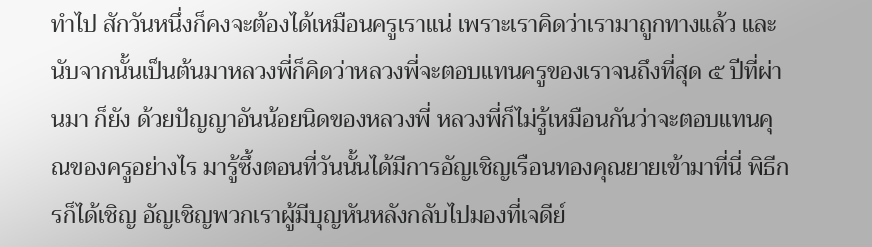ทำไป สักวันหนึ่งก็คงจะต้องได้เหมือนครูเราแน่ เพราะเราคิดว่าเรามาถูกทางแล้ว และนับจากนั้นเป็นต้นมาหลวงพี่ก็คิดว่าหลวงพี่จะตอบแทนครูของเราจนถึงที่สุด ๕ ปีที่ผ่านมา ก็ยัง ด้วยปัญญาอันน้อยนิดของหลวงพี่ หลวงพี่ก็ไม่รู้เหมือนกันว่าจะตอบแทนคุณของครูอย่างไร มารู้ซึ้งตอนที่วันนั้นได้มีการอัญเชิญเรือนทองคุณยายเข้ามาที่นี่ พิธีกรก็ได้เชิญ อัญเชิญพวกเราผู้มีบุญหันหลังกลับไปมองที่เจดีย์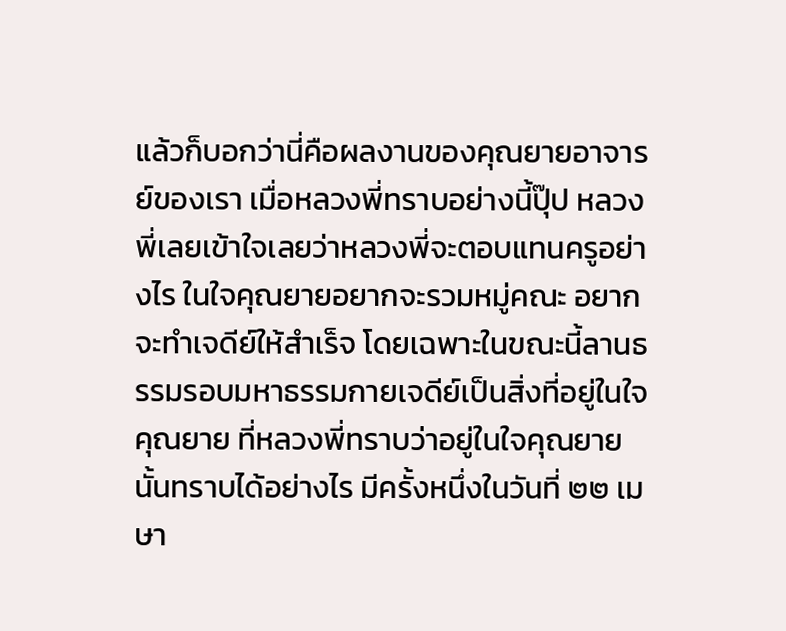แล้วก็บอกว่านี่คือผลงานของคุณยายอาจารย์ของเรา เมื่อหลวงพี่ทราบอย่างนี้ปุ๊ป หลวงพี่เลยเข้าใจเลยว่าหลวงพี่จะตอบแทนครูอย่างไร ในใจคุณยายอยากจะรวมหมู่คณะ อยากจะทำเจดีย์ให้สำเร็จ โดยเฉพาะในขณะนี้ลานธรรมรอบมหาธรรมกายเจดีย์เป็นสิ่งที่อยู่ในใจคุณยาย ที่หลวงพี่ทราบว่าอยู่ในใจคุณยายนั้นทราบได้อย่างไร มีครั้งหนึ่งในวันที่ ๒๒ เมษา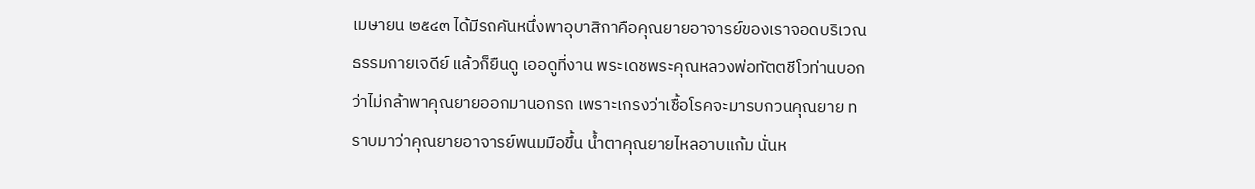เมษายน ๒๕๔๓ ได้มีรถคันหนึ่งพาอุบาสิกาคือคุณยายอาจารย์ของเราจอดบริเวณธรรมกายเจดีย์ แล้วก็ยืนดู เออดูที่งาน พระเดชพระคุณหลวงพ่อทัตตชีโวท่านบอกว่าไม่กล้าพาคุณยายออกมานอกรถ เพราะเกรงว่าเชื้อโรคจะมารบกวนคุณยาย ทราบมาว่าคุณยายอาจารย์พนมมือขึ้น น้ำตาคุณยายไหลอาบแก้ม นั่นห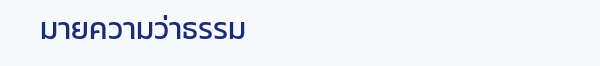มายความว่าธรรม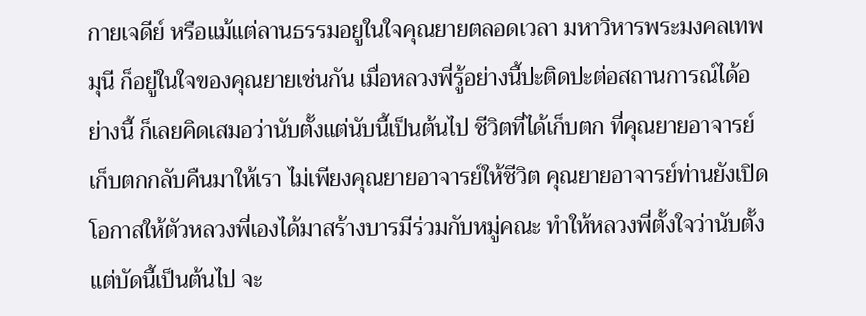กายเจดีย์ หรือแม้แต่ลานธรรมอยูในใจคุณยายตลอดเวลา มหาวิหารพระมงคลเทพมุนี ก็อยู่ในใจของคุณยายเช่นกัน เมื่อหลวงพี่รู้อย่างนี้ปะติดปะต่อสถานการณ์ได้อย่างนี้ ก็เลยคิดเสมอว่านับตั้งแต่นับนี้เป็นต้นไป ชีวิตที่ได้เก็บตก ที่คุณยายอาจารย์เก็บตกกลับคืนมาให้เรา ไม่เพียงคุณยายอาจารย์ให้ชีวิต คุณยายอาจารย์ท่านยังเปิดโอกาสให้ตัวหลวงพี่เองได้มาสร้างบารมีร่วมกับหมู่คณะ ทำให้หลวงพี่ตั้งใจว่านับตั้งแต่บัดนี้เป็นต้นไป จะ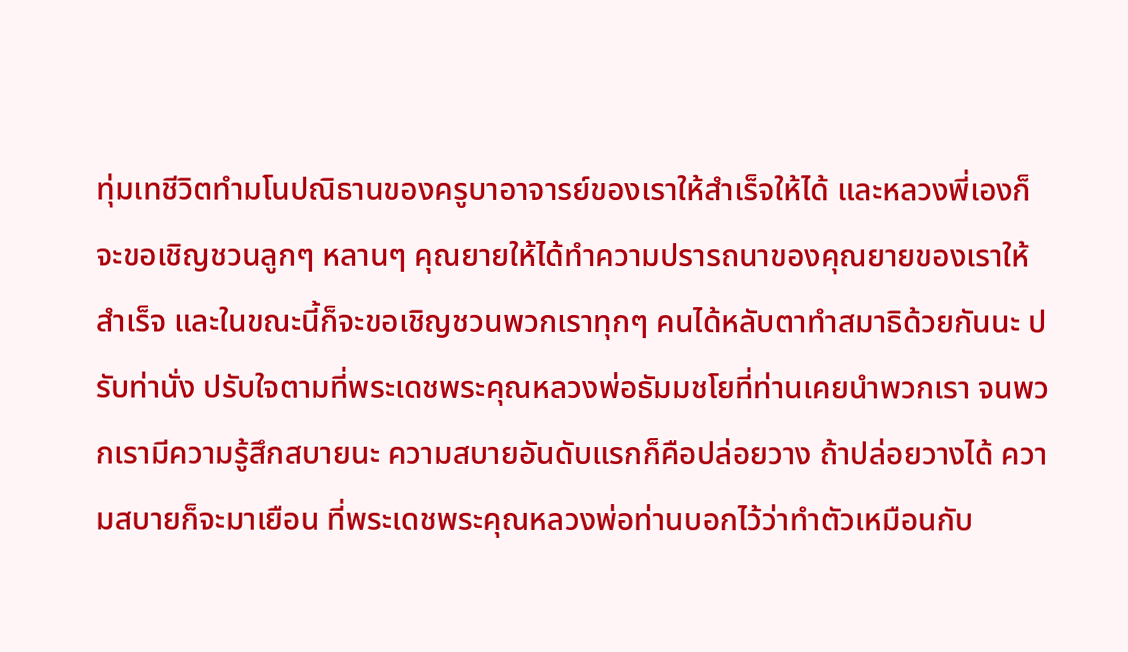ทุ่มเทชีวิตทำมโนปณิธานของครูบาอาจารย์ของเราให้สำเร็จให้ได้ และหลวงพี่เองก็จะขอเชิญชวนลูกๆ หลานๆ คุณยายให้ได้ทำความปรารถนาของคุณยายของเราให้สำเร็จ และในขณะนี้ก็จะขอเชิญชวนพวกเราทุกๆ คนได้หลับตาทำสมาธิด้วยกันนะ ปรับท่านั่ง ปรับใจตามที่พระเดชพระคุณหลวงพ่อธัมมชโยที่ท่านเคยนำพวกเรา จนพวกเรามีความรู้สึกสบายนะ ความสบายอันดับแรกก็คือปล่อยวาง ถ้าปล่อยวางได้ ความสบายก็จะมาเยือน ที่พระเดชพระคุณหลวงพ่อท่านบอกไว้ว่าทำตัวเหมือนกับ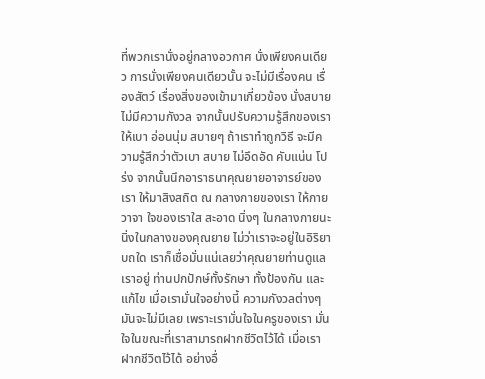ที่พวกเรานั่งอยู่กลางอวกาศ นั่งเพียงคนเดียว การนั่งเพียงคนเดียวนั้น จะไม่มีเรื่องคน เรื่องสัตว์ เรื่องสิ่งของเข้ามาเกี่ยวข้อง นั่งสบาย ไม่มีความกังวล จากนั้นปรับความรู้สึกของเราให้เบา อ่อนนุ่ม สบายๆ ถ้าเราทำถูกวิธี จะมีความรู้สึกว่าตัวเบา สบาย ไม่อึดอัด คับแน่น โปร่ง จากนั้นนึกอาราธนาคุณยายอาจารย์ของเรา ให้มาสิงสถิต ณ กลางกายของเรา ให้กาย วาจา ใจของเราใส สะอาด นิ่งๆ ในกลางกายนะ นิ่งในกลางของคุณยาย ไม่ว่าเราจะอยู่ในอิริยาบถใด เราก็เชื่อมั่นแน่เลยว่าคุณยายท่านดูแลเราอยู่ ท่านปกปักษ์ทั้งรักษา ทั้งป้องกัน และแก้ไข เมื่อเรามั่นใจอย่างนี้ ความกังวลต่างๆ มันจะไม่มีเลย เพราะเรามั่นใจในครูของเรา มั่นใจในขณะที่เราสามารถฝากชีวิตไว้ได้ เมื่อเราฝากชีวิตไว้ได้ อย่างอื่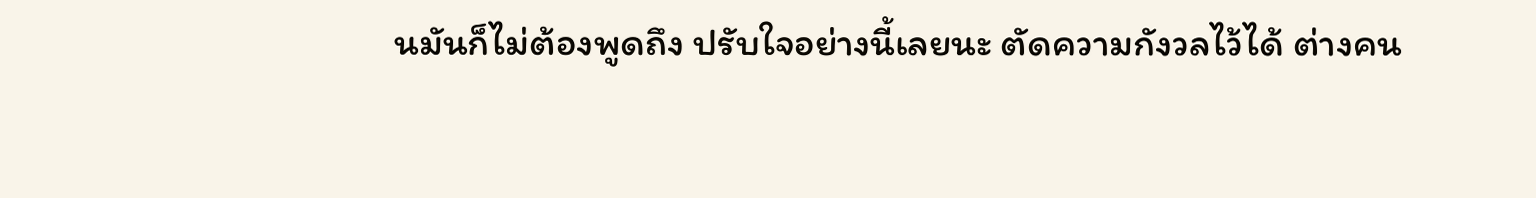นมันก็ไม่ต้องพูดถึง ปรับใจอย่างนี้เลยนะ ตัดความกังวลไว้ได้ ต่างคน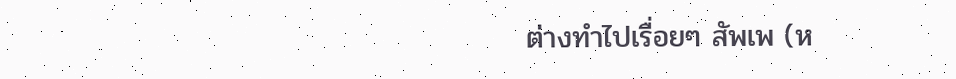ต่างทำไปเรื่อยๆ สัพเพ (ห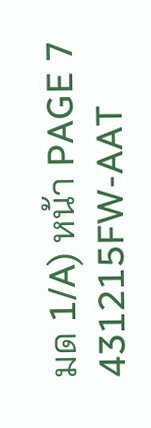มด 1/A) หน้า PAGE 7 431215FW-AAT